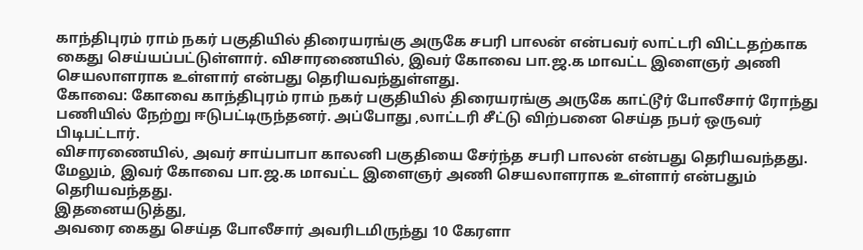காந்திபுரம் ராம் நகர் பகுதியில் திரையரங்கு அருகே சபரி பாலன் என்பவர் லாட்டரி விட்டதற்காக கைது செய்யப்பட்டுள்ளார். விசாரணையில், இவர் கோவை பா.ஜ.க மாவட்ட இளைஞர் அணி செயலாளராக உள்ளார் என்பது தெரியவந்துள்ளது.
கோவை: கோவை காந்திபுரம் ராம் நகர் பகுதியில் திரையரங்கு அருகே காட்டூர் போலீசார் ரோந்து பணியில் நேற்று ஈடுபட்டிருந்தனர். அப்போது ,லாட்டரி சீட்டு விற்பனை செய்த நபர் ஒருவர் பிடிபட்டார்.
விசாரணையில், அவர் சாய்பாபா காலனி பகுதியை சேர்ந்த சபரி பாலன் என்பது தெரியவந்தது. மேலும், இவர் கோவை பா.ஜ.க மாவட்ட இளைஞர் அணி செயலாளராக உள்ளார் என்பதும் தெரியவந்தது.
இதனையடுத்து,
அவரை கைது செய்த போலீசார் அவரிடமிருந்து 10 கேரளா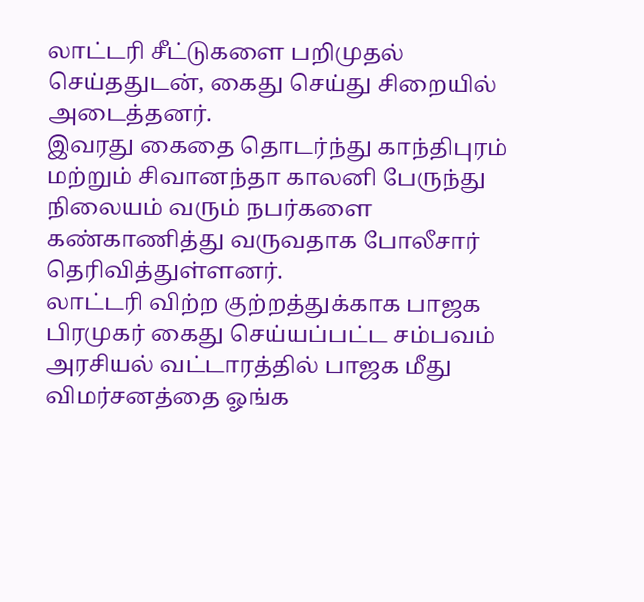லாட்டரி சீட்டுகளை பறிமுதல் செய்ததுடன், கைது செய்து சிறையில் அடைத்தனர்.
இவரது கைதை தொடர்ந்து காந்திபுரம் மற்றும் சிவானந்தா காலனி பேருந்து நிலையம் வரும் நபர்களை கண்காணித்து வருவதாக போலீசார் தெரிவித்துள்ளனர்.
லாட்டரி விற்ற குற்றத்துக்காக பாஜக பிரமுகர் கைது செய்யப்பட்ட சம்பவம் அரசியல் வட்டாரத்தில் பாஜக மீது விமர்சனத்தை ஓங்க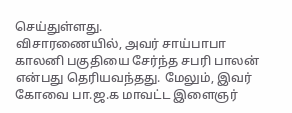செய்துள்ளது.
விசாரணையில், அவர் சாய்பாபா காலனி பகுதியை சேர்ந்த சபரி பாலன் என்பது தெரியவந்தது. மேலும், இவர் கோவை பா.ஜ.க மாவட்ட இளைஞர்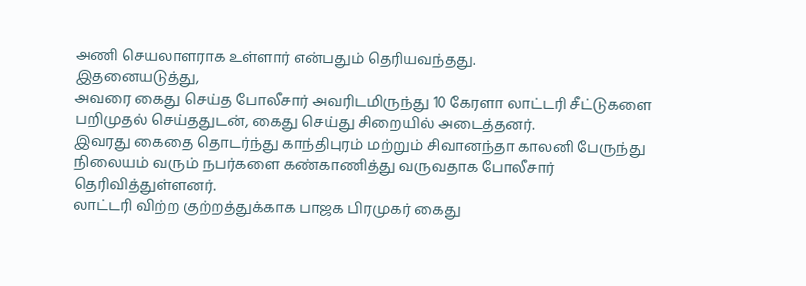அணி செயலாளராக உள்ளார் என்பதும் தெரியவந்தது.
இதனையடுத்து,
அவரை கைது செய்த போலீசார் அவரிடமிருந்து 10 கேரளா லாட்டரி சீட்டுகளை பறிமுதல் செய்ததுடன், கைது செய்து சிறையில் அடைத்தனர்.
இவரது கைதை தொடர்ந்து காந்திபுரம் மற்றும் சிவானந்தா காலனி பேருந்து நிலையம் வரும் நபர்களை கண்காணித்து வருவதாக போலீசார் தெரிவித்துள்ளனர்.
லாட்டரி விற்ற குற்றத்துக்காக பாஜக பிரமுகர் கைது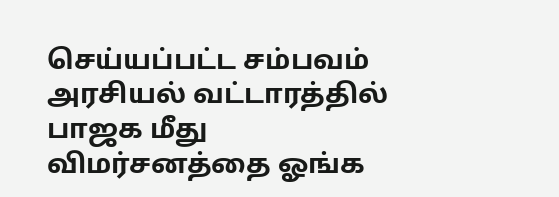செய்யப்பட்ட சம்பவம் அரசியல் வட்டாரத்தில் பாஜக மீது விமர்சனத்தை ஓங்க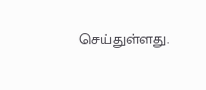செய்துள்ளது.